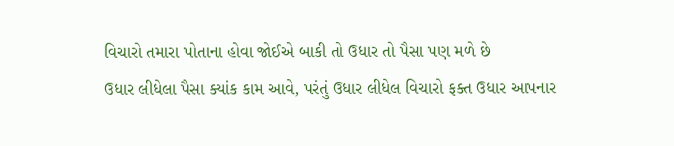વિચારો તમારા પોતાના હોવા જોઈએ બાકી તો ઉધાર તો પૈસા પણ મળે છે
ઉધાર લીધેલા પૈસા ક્યાંક કામ આવે, પરંતું ઉધાર લીધેલ વિચારો ફક્ત ઉધાર આપનાર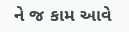ને જ કામ આવે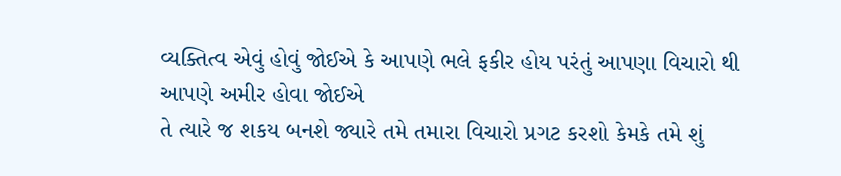વ્યક્તિત્વ એવું હોવું જોઈએ કે આપણે ભલે ફકીર હોય પરંતું આપણા વિચારો થી આપણે અમીર હોવા જોઈએ
તે ત્યારે જ શકય બનશે જ્યારે તમે તમારા વિચારો પ્રગટ કરશો કેમકે તમે શું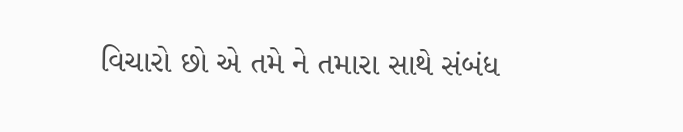વિચારો છો એ તમે ને તમારા સાથે સંબંધ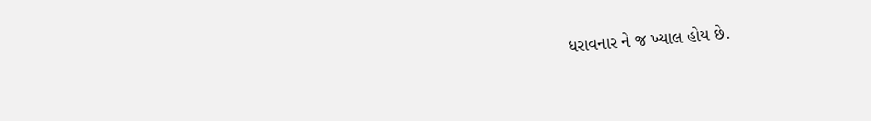ધરાવનાર ને જ ખ્યાલ હોય છે.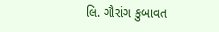લિ. ગૌરાંગ કુબાવત